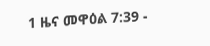1 ዜና መዋዕል 7:39 -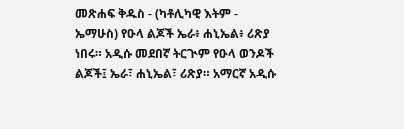መጽሐፍ ቅዱስ - (ካቶሊካዊ እትም - ኤማሁስ) የዑላ ልጆች ኤራ፥ ሐኒኤል፥ ሪጽያ ነበሩ። አዲሱ መደበኛ ትርጒም የዑላ ወንዶች ልጆች፤ ኤራ፣ ሐኒኤል፣ ሪጽያ። አማርኛ አዲሱ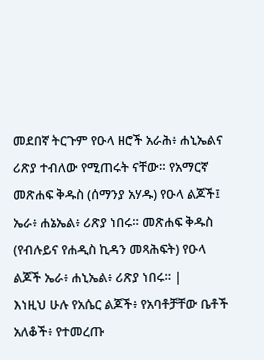መደበኛ ትርጉም የዑላ ዘሮች አራሕ፥ ሐኒኤልና ሪጽያ ተብለው የሚጠሩት ናቸው። የአማርኛ መጽሐፍ ቅዱስ (ሰማንያ አሃዱ) የዑላ ልጆች፤ ኤራ፥ ሐኔኤል፥ ሪጽያ ነበሩ። መጽሐፍ ቅዱስ (የብሉይና የሐዲስ ኪዳን መጻሕፍት) የዑላ ልጆች ኤራ፥ ሐኒኤል፥ ሪጽያ ነበሩ። |
እነዚህ ሁሉ የአሴር ልጆች፥ የአባቶቻቸው ቤቶች አለቆች፥ የተመረጡ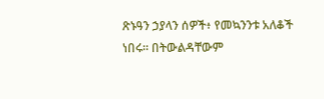ጽኑዓን ኃያላን ሰዎች፥ የመኳንንቱ አለቆች ነበሩ። በትውልዳቸውም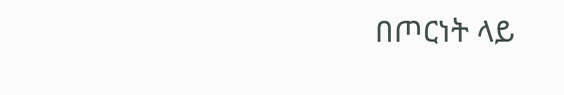በጦርነት ላይ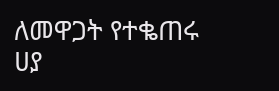ለመዋጋት የተቈጠሩ ሀያ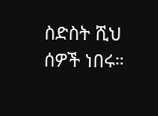ስድስት ሺህ ሰዎች ነበሩ።